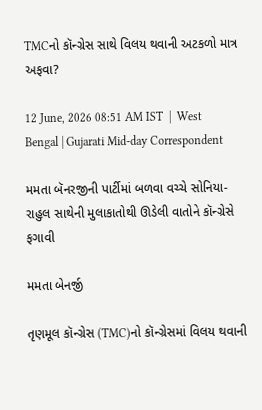TMCનો કૉન્ગ્રેસ સાથે વિલય થવાની અટકળો માત્ર અફવા?

12 June, 2026 08:51 AM IST  |  West Bengal | Gujarati Mid-day Correspondent

મમતા બૅનરજીની પાર્ટીમાં બળવા વચ્ચે સોનિયા-રાહુલ સાથેની મુલાકાતોથી ઊડેલી વાતોને કૉન્ગ્રેસે ફગાવી

મમતા બેનર્જી

તૃણમૂલ કૉન્ગ્રેસ (TMC)નો કૉન્ગ્રેસમાં વિલય થવાની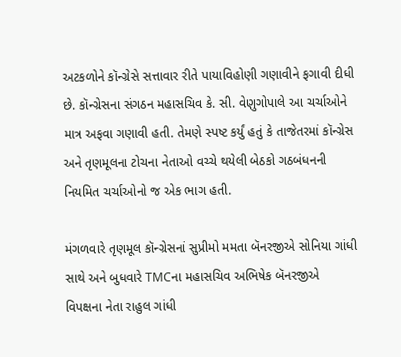અટકળોને કૉન્ગ્રેસે સત્તાવાર રીતે પાયાવિહોણી ગણાવીને ફગાવી દીધી છે. કૉન્ગ્રેસના સંગઠન મહાસચિવ કે. સી. વેણુગોપાલે આ ચર્ચાઓને માત્ર અફવા ગણાવી હતી. તેમણે સ્પષ્ટ કર્યું હતું કે તાજેતરમાં કૉન્ગ્રેસ અને તૃણમૂલના ટોચના નેતાઓ વચ્ચે થયેલી બેઠકો ગઠબંધનની નિયમિત ચર્ચાઓનો જ એક ભાગ હતી.

મંગળવારે તૃણમૂલ કૉન્ગ્રેસનાં સુપ્રીમો મમતા બૅનરજીએ સોનિયા ગાંધી સાથે અને બુધવારે TMCના મહાસચિવ અભિષેક બૅનરજીએ વિપક્ષના નેતા રાહુલ ગાંધી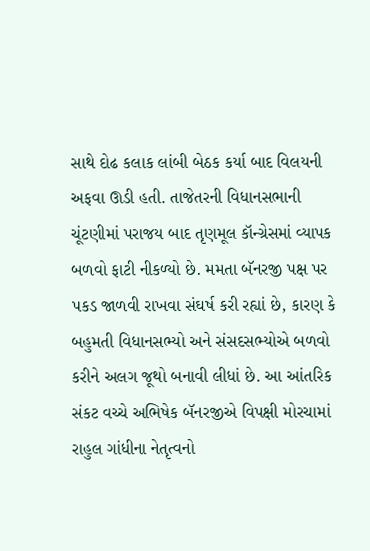સાથે દોઢ કલાક લાંબી બેઠક કર્યા બાદ વિલયની અફવા ઊડી હતી. તાજેતરની વિધાનસભાની ચૂંટણીમાં પરાજય બાદ તૃણમૂલ કૉન્ગ્રેસમાં વ્યાપક બળવો ફાટી નીકળ્યો છે. મમતા બૅનરજી પક્ષ પર પકડ જાળવી રાખવા સંઘર્ષ કરી રહ્યાં છે, કારણ કે બહુમતી વિધાનસભ્યો અને સંસદસભ્યોએ બળવો કરીને અલગ જૂથો બનાવી લીધાં છે. આ આંતરિક સંકટ વચ્ચે અભિષેક બૅનરજીએ વિપક્ષી મોરચામાં રાહુલ ગાંધીના નેતૃત્વનો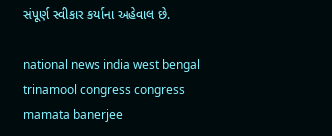સંપૂર્ણ સ્વીકાર કર્યાના અહેવાલ છે.

national news india west bengal trinamool congress congress mamata banerjee